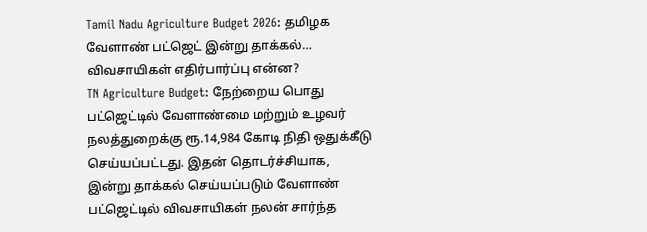Tamil Nadu Agriculture Budget 2026: தமிழக வேளாண் பட்ஜெட் இன்று தாக்கல்… விவசாயிகள் எதிர்பார்ப்பு என்ன?
TN Agriculture Budget: நேற்றைய பொது பட்ஜெட்டில் வேளாண்மை மற்றும் உழவர் நலத்துறைக்கு ரூ.14,984 கோடி நிதி ஒதுக்கீடு செய்யப்பட்டது. இதன் தொடர்ச்சியாக, இன்று தாக்கல் செய்யப்படும் வேளாண் பட்ஜெட்டில் விவசாயிகள் நலன் சார்ந்த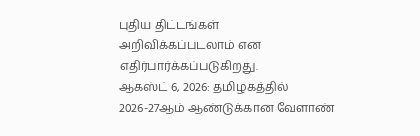புதிய திட்டங்கள் அறிவிக்கப்படலாம் என எதிர்பார்க்கப்படுகிறது.
ஆகஸ்ட் 6, 2026: தமிழகத்தில் 2026-27ஆம் ஆண்டுக்கான வேளாண்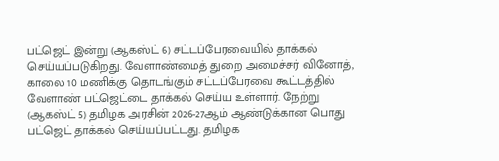பட்ஜெட் இன்று (ஆகஸ்ட் 6) சட்டப்பேரவையில் தாக்கல் செய்யப்படுகிறது. வேளாண்மைத் துறை அமைச்சர் வினோத், காலை 10 மணிக்கு தொடங்கும் சட்டப்பேரவை கூட்டத்தில் வேளாண் பட்ஜெட்டை தாக்கல் செய்ய உள்ளார். நேற்று (ஆகஸ்ட் 5) தமிழக அரசின் 2026-27ஆம் ஆண்டுக்கான பொது பட்ஜெட் தாக்கல் செய்யப்பட்டது. தமிழக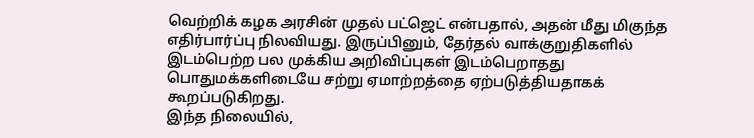வெற்றிக் கழக அரசின் முதல் பட்ஜெட் என்பதால், அதன் மீது மிகுந்த எதிர்பார்ப்பு நிலவியது. இருப்பினும், தேர்தல் வாக்குறுதிகளில் இடம்பெற்ற பல முக்கிய அறிவிப்புகள் இடம்பெறாதது பொதுமக்களிடையே சற்று ஏமாற்றத்தை ஏற்படுத்தியதாகக் கூறப்படுகிறது.
இந்த நிலையில்,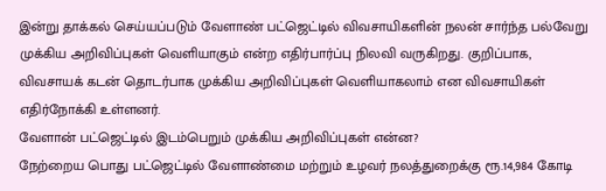இன்று தாக்கல் செய்யப்படும் வேளாண் பட்ஜெட்டில் விவசாயிகளின் நலன் சார்ந்த பல்வேறு முக்கிய அறிவிப்புகள் வெளியாகும் என்ற எதிர்பார்ப்பு நிலவி வருகிறது. குறிப்பாக, விவசாயக் கடன் தொடர்பாக முக்கிய அறிவிப்புகள் வெளியாகலாம் என விவசாயிகள் எதிர்நோக்கி உள்ளனர்.
வேளான் பட்ஜெட்டில் இடம்பெறும் முக்கிய அறிவிப்புகள் என்ன?
நேற்றைய பொது பட்ஜெட்டில் வேளாண்மை மற்றும் உழவர் நலத்துறைக்கு ரூ.14,984 கோடி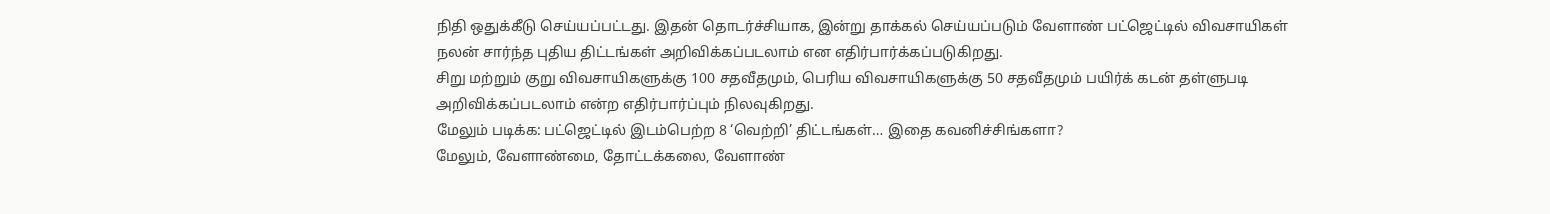நிதி ஒதுக்கீடு செய்யப்பட்டது. இதன் தொடர்ச்சியாக, இன்று தாக்கல் செய்யப்படும் வேளாண் பட்ஜெட்டில் விவசாயிகள் நலன் சார்ந்த புதிய திட்டங்கள் அறிவிக்கப்படலாம் என எதிர்பார்க்கப்படுகிறது.
சிறு மற்றும் குறு விவசாயிகளுக்கு 100 சதவீதமும், பெரிய விவசாயிகளுக்கு 50 சதவீதமும் பயிர்க் கடன் தள்ளுபடி அறிவிக்கப்படலாம் என்ற எதிர்பார்ப்பும் நிலவுகிறது.
மேலும் படிக்க: பட்ஜெட்டில் இடம்பெற்ற 8 ‘வெற்றி’ திட்டங்கள்… இதை கவனிச்சிங்களா?
மேலும், வேளாண்மை, தோட்டக்கலை, வேளாண்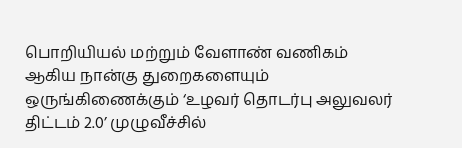பொறியியல் மற்றும் வேளாண் வணிகம் ஆகிய நான்கு துறைகளையும் ஒருங்கிணைக்கும் ‘உழவர் தொடர்பு அலுவலர் திட்டம் 2.0’ முழுவீச்சில்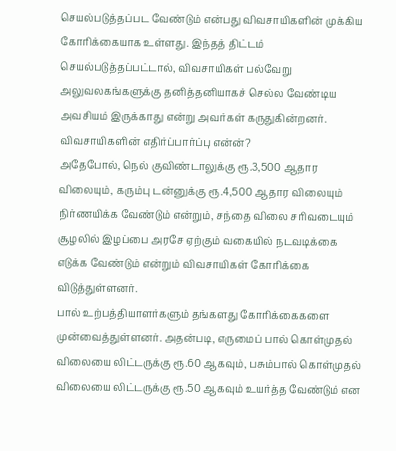செயல்படுத்தப்பட வேண்டும் என்பது விவசாயிகளின் முக்கிய கோரிக்கையாக உள்ளது. இந்தத் திட்டம் செயல்படுத்தப்பட்டால், விவசாயிகள் பல்வேறு அலுவலகங்களுக்கு தனித்தனியாகச் செல்ல வேண்டிய அவசியம் இருக்காது என்று அவர்கள் கருதுகின்றனர்.
விவசாயிகளின் எதிர்ப்பார்ப்பு என்ன்?
அதேபோல், நெல் குவிண்டாலுக்கு ரூ.3,500 ஆதார விலையும், கரும்பு டன்னுக்கு ரூ.4,500 ஆதார விலையும் நிர்ணயிக்க வேண்டும் என்றும், சந்தை விலை சரிவடையும் சூழலில் இழப்பை அரசே ஏற்கும் வகையில் நடவடிக்கை எடுக்க வேண்டும் என்றும் விவசாயிகள் கோரிக்கை விடுத்துள்ளனர்.
பால் உற்பத்தியாளர்களும் தங்களது கோரிக்கைகளை முன்வைத்துள்ளனர். அதன்படி, எருமைப் பால் கொள்முதல் விலையை லிட்டருக்கு ரூ.60 ஆகவும், பசும்பால் கொள்முதல் விலையை லிட்டருக்கு ரூ.50 ஆகவும் உயர்த்த வேண்டும் என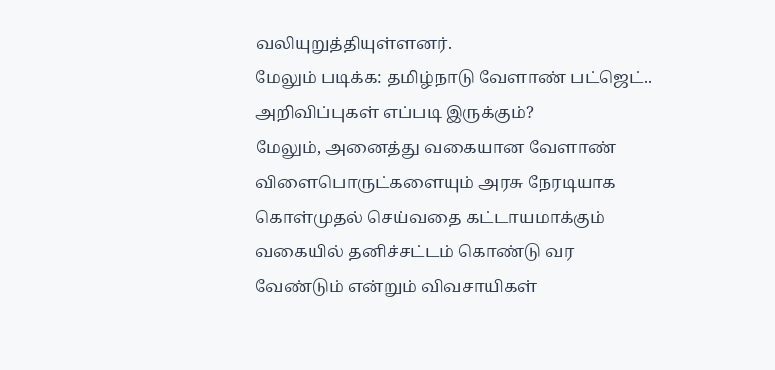வலியுறுத்தியுள்ளனர்.
மேலும் படிக்க: தமிழ்நாடு வேளாண் பட்ஜெட்.. அறிவிப்புகள் எப்படி இருக்கும்?
மேலும், அனைத்து வகையான வேளாண் விளைபொருட்களையும் அரசு நேரடியாக கொள்முதல் செய்வதை கட்டாயமாக்கும் வகையில் தனிச்சட்டம் கொண்டு வர வேண்டும் என்றும் விவசாயிகள்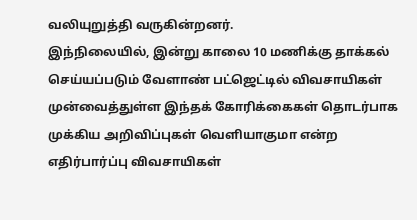வலியுறுத்தி வருகின்றனர்.
இந்நிலையில், இன்று காலை 10 மணிக்கு தாக்கல் செய்யப்படும் வேளாண் பட்ஜெட்டில் விவசாயிகள் முன்வைத்துள்ள இந்தக் கோரிக்கைகள் தொடர்பாக முக்கிய அறிவிப்புகள் வெளியாகுமா என்ற எதிர்பார்ப்பு விவசாயிகள்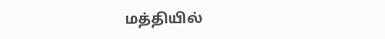மத்தியில்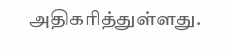அதிகரித்துள்ளது.